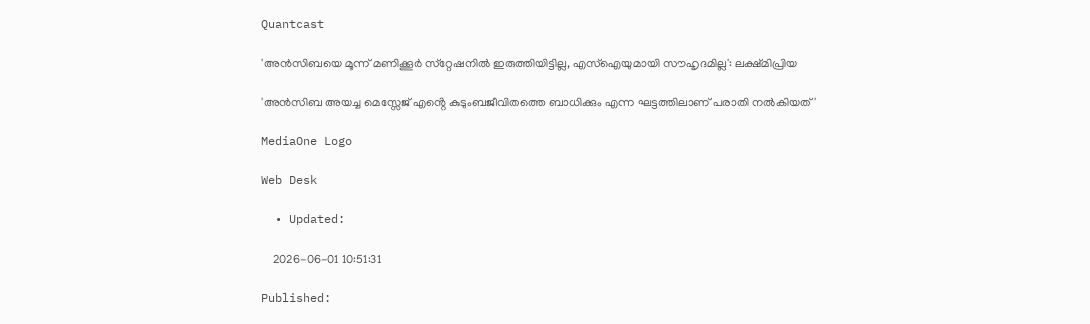Quantcast

'അന്‍സിബയെ മൂന്ന് മണിക്കൂര്‍ സ്‌റ്റേഷനില്‍ ഇരുത്തിയിട്ടില്ല, എസ്‌ഐയുമായി സൗഹൃദമില്ല': ലക്ഷ്മിപ്രിയ

'അന്‍സിബ അയച്ച മെസ്സേജ് എൻ്റെ കുടുംബജീവിതത്തെ ബാധിക്കും എന്ന ഘട്ടത്തിലാണ് പരാതി നല്‍കിയത്'

MediaOne Logo

Web Desk

  • Updated:

    2026-06-01 10:51:31

Published: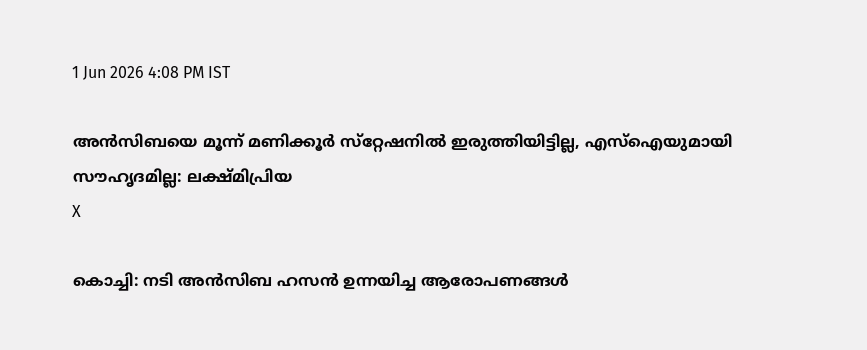1 Jun 2026 4:08 PM IST

അന്‍സിബയെ മൂന്ന് മണിക്കൂര്‍ സ്‌റ്റേഷനില്‍ ഇരുത്തിയിട്ടില്ല, എസ്‌ഐയുമായി സൗഹൃദമില്ല: ലക്ഷ്മിപ്രിയ
X

കൊച്ചി: നടി അന്‍സിബ ഹസന്‍ ഉന്നയിച്ച ആരോപണങ്ങള്‍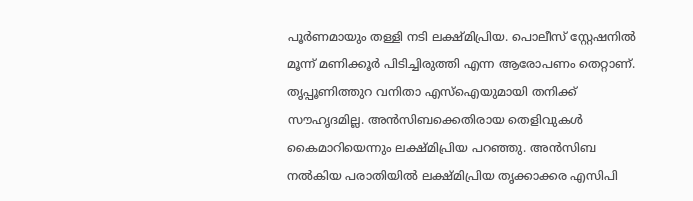പൂര്‍ണമായും തള്ളി നടി ലക്ഷ്മിപ്രിയ. പൊലീസ് സ്റ്റേഷനില്‍ മൂന്ന് മണിക്കൂര്‍ പിടിച്ചിരുത്തി എന്ന ആരോപണം തെറ്റാണ്. തൃപ്പൂണിത്തുറ വനിതാ എസ്‌ഐയുമായി തനിക്ക് സൗഹൃദമില്ല. അന്‍സിബക്കെതിരായ തെളിവുകള്‍ കൈമാറിയെന്നും ലക്ഷ്മിപ്രിയ പറഞ്ഞു. അന്‍സിബ നല്‍കിയ പരാതിയില്‍ ലക്ഷ്മിപ്രിയ തൃക്കാക്കര എസിപി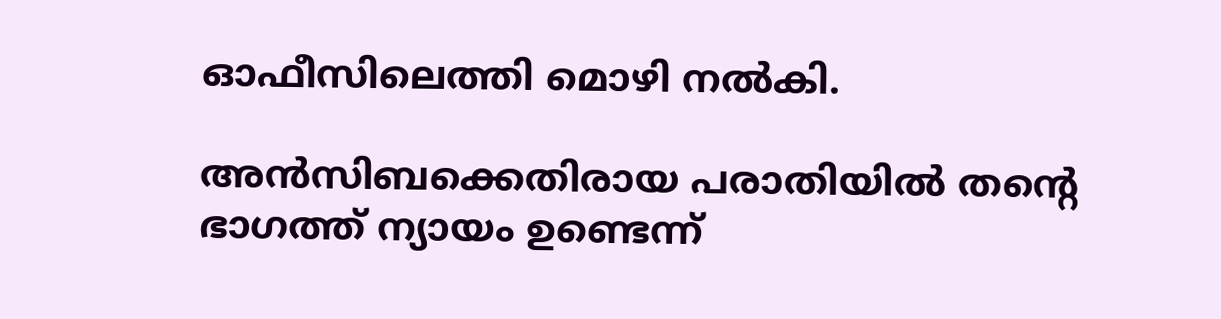ഓഫീസിലെത്തി മൊഴി നല്‍കി.

അന്‍സിബക്കെതിരായ പരാതിയില്‍ തന്റെ ഭാഗത്ത് ന്യായം ഉണ്ടെന്ന്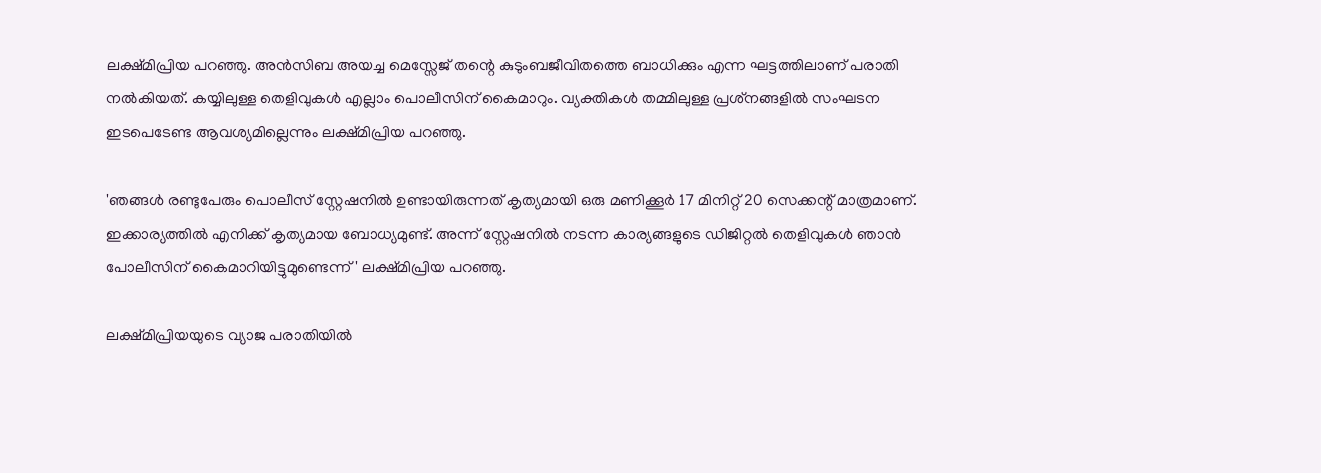ലക്ഷ്മിപ്രിയ പറഞ്ഞു. അന്‍സിബ അയച്ച മെസ്സേജ് തന്റെ കുടുംബജീവിതത്തെ ബാധിക്കും എന്ന ഘട്ടത്തിലാണ് പരാതി നല്‍കിയത്. കയ്യിലുള്ള തെളിവുകള്‍ എല്ലാം പൊലീസിന് കൈമാറും. വ്യക്തികള്‍ തമ്മിലുള്ള പ്രശ്‌നങ്ങളില്‍ സംഘടന ഇടപെടേണ്ട ആവശ്യമില്ലെന്നും ലക്ഷ്മിപ്രിയ പറഞ്ഞു.

'ഞങ്ങള്‍ രണ്ടുപേരും പൊലീസ് സ്റ്റേഷനില്‍ ഉണ്ടായിരുന്നത് കൃത്യമായി ഒരു മണിക്കൂര്‍ 17 മിനിറ്റ് 20 സെക്കന്റ് മാത്രമാണ്. ഇക്കാര്യത്തില്‍ എനിക്ക് കൃത്യമായ ബോധ്യമുണ്ട്. അന്ന് സ്റ്റേഷനില്‍ നടന്ന കാര്യങ്ങളുടെ ഡിജിറ്റല്‍ തെളിവുകള്‍ ഞാന്‍ പോലീസിന് കൈമാറിയിട്ടുമുണ്ടെന്ന്' ലക്ഷ്മിപ്രിയ പറഞ്ഞു.

ലക്ഷ്മിപ്രിയയുടെ വ്യാജ പരാതിയില്‍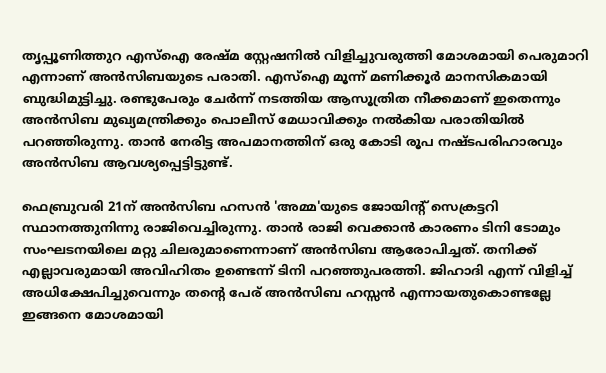തൃപ്പൂണിത്തുറ എസ്ഐ രേഷ്മ സ്റ്റേഷനില്‍ വിളിച്ചുവരുത്തി മോശമായി പെരുമാറി എന്നാണ് അന്‍സിബയുടെ പരാതി. എസ്ഐ മൂന്ന് മണിക്കൂര്‍ മാനസികമായി ബുദ്ധിമുട്ടിച്ചു. രണ്ടുപേരും ചേര്‍ന്ന് നടത്തിയ ആസൂത്രിത നീക്കമാണ് ഇതെന്നും അന്‍സിബ മുഖ്യമന്ത്രിക്കും പൊലീസ് മേധാവിക്കും നല്‍കിയ പരാതിയില്‍ പറഞ്ഞിരുന്നു. താന്‍ നേരിട്ട അപമാനത്തിന് ഒരു കോടി രൂപ നഷ്ടപരിഹാരവും അന്‍സിബ ആവശ്യപ്പെട്ടിട്ടുണ്ട്.

ഫെബ്രുവരി 21ന് അന്‍സിബ ഹസന്‍ 'അമ്മ'യുടെ ജോയിന്റ് സെക്രട്ടറി സ്ഥാനത്തുനിന്നു രാജിവെച്ചിരുന്നു. താന്‍ രാജി വെക്കാന്‍ കാരണം ടിനി ടോമും സംഘടനയിലെ മറ്റു ചിലരുമാണെന്നാണ് അന്‍സിബ ആരോപിച്ചത്. തനിക്ക് എല്ലാവരുമായി അവിഹിതം ഉണ്ടെന്ന് ടിനി പറഞ്ഞുപരത്തി. ജിഹാദി എന്ന് വിളിച്ച് അധിക്ഷേപിച്ചുവെന്നും തന്റെ പേര് അന്‍സിബ ഹസ്സന്‍ എന്നായതുകൊണ്ടല്ലേ ഇങ്ങനെ മോശമായി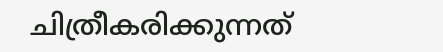ചിത്രീകരിക്കുന്നത്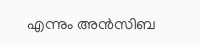എന്നും അന്‍സിബ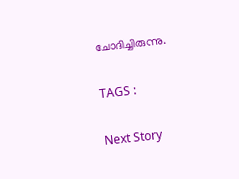ചോദിച്ചിരുന്നു.

TAGS :

Next Story